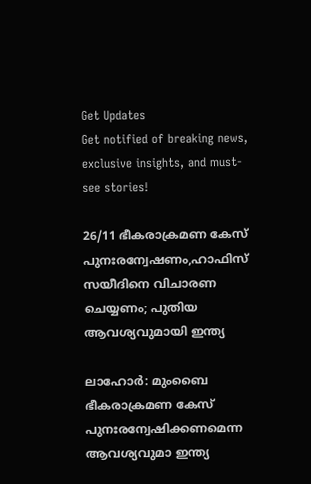Get Updates
Get notified of breaking news, exclusive insights, and must-see stories!

26/11 ഭീകരാക്രമണ കേസ് പുനഃരന്വേഷണം,ഹാഫിസ് സയീദിനെ വിചാരണ ചെയ്യണം; പുതിയ ആവശ്യവുമായി ഇന്ത്യ

ലാഹോര്‍: മുംബൈ ഭീകരാക്രമണ കേസ് പുനഃരന്വേഷിക്കണമെന്ന ആവശ്യവുമാ ഇന്ത്യ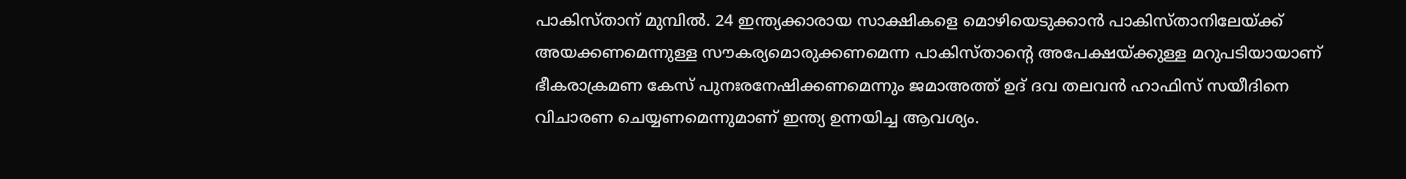പാകിസ്താന് മുമ്പില്‍. 24 ഇന്ത്യക്കാരായ സാക്ഷികളെ മൊഴിയെടുക്കാന്‍ പാകിസ്താനിലേയ്ക്ക് അയക്കണമെന്നുള്ള സൗകര്യമൊരുക്കണമെന്ന പാകിസ്താന്റെ അപേക്ഷയ്ക്കുള്ള മറുപടിയായാണ് ഭീകരാക്രമണ കേസ് പുനഃരനേഷിക്കണമെന്നും ജമാഅത്ത് ഉദ് ദവ തലവന്‍ ഹാഫിസ് സയീദിനെ വിചാരണ ചെയ്യണമെന്നുമാണ് ഇന്ത്യ ഉന്നയിച്ച ആവശ്യം.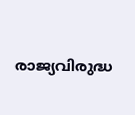രാജ്യവിരുദ്ധ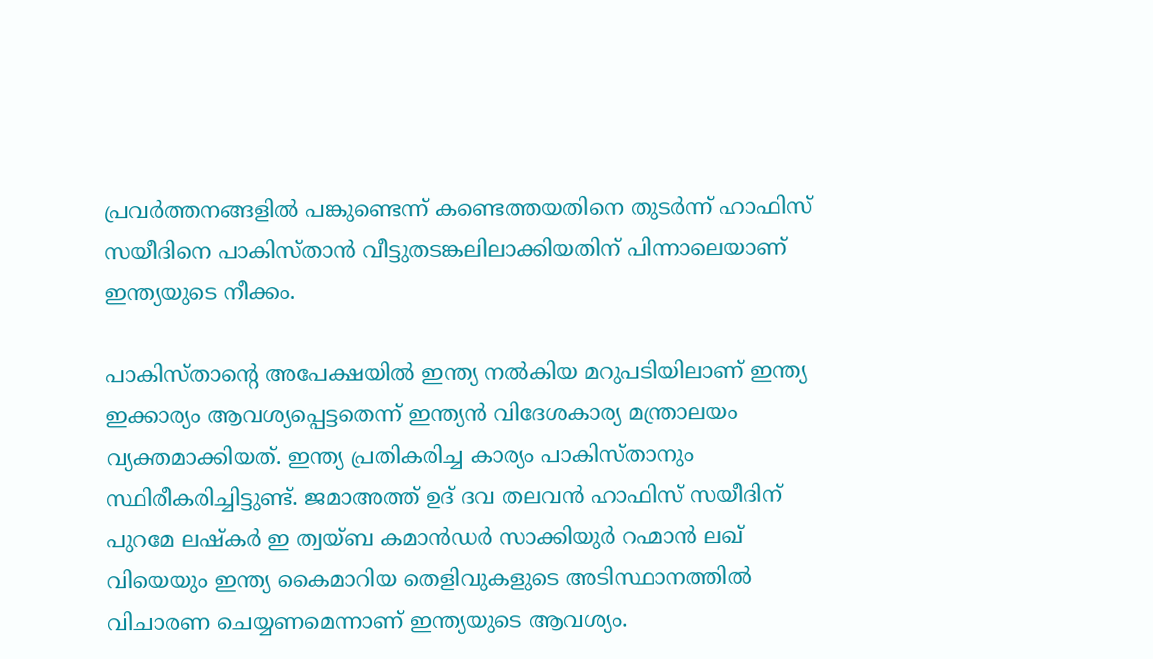പ്രവര്‍ത്തനങ്ങളില്‍ പങ്കുണ്ടെന്ന് കണ്ടെത്തയതിനെ തുടര്‍ന്ന് ഹാഫിസ് സയീദിനെ പാകിസ്താന്‍ വീട്ടുതടങ്കലിലാക്കിയതിന് പിന്നാലെയാണ് ഇന്ത്യയുടെ നീക്കം.

പാകിസ്താന്റെ അപേക്ഷയില്‍ ഇന്ത്യ നല്‍കിയ മറുപടിയിലാണ് ഇന്ത്യ ഇക്കാര്യം ആവശ്യപ്പെട്ടതെന്ന് ഇന്ത്യന്‍ വിദേശകാര്യ മന്ത്രാലയം വ്യക്തമാക്കിയത്. ഇന്ത്യ പ്രതികരിച്ച കാര്യം പാകിസ്താനും സ്ഥിരീകരിച്ചിട്ടുണ്ട്. ജമാഅത്ത് ഉദ് ദവ തലവന്‍ ഹാഫിസ് സയീദിന് പുറമേ ലഷ്‌കര്‍ ഇ ത്വയ്ബ കമാന്‍ഡര്‍ സാക്കിയുര്‍ റഹ്മാന്‍ ലഖ് വിയെയും ഇന്ത്യ കൈമാറിയ തെളിവുകളുടെ അടിസ്ഥാനത്തില്‍ വിചാരണ ചെയ്യണമെന്നാണ് ഇന്ത്യയുടെ ആവശ്യം.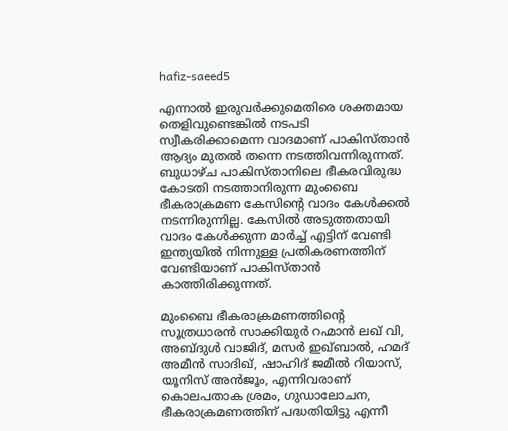hafiz-saeed5

എന്നാല്‍ ഇരുവര്‍ക്കുമെതിരെ ശക്തമായ തെളിവുണ്ടെങ്കില്‍ നടപടി സ്വീകരിക്കാമെന്ന വാദമാണ് പാകിസ്താന്‍ ആദ്യം മുതല്‍ തന്നെ നടത്തിവന്നിരുന്നത്. ബുധാഴ്ച പാകിസ്താനിലെ ഭീകരവിരുദ്ധ കോടതി നടത്താനിരുന്ന മുംബൈ ഭീകരാക്രമണ കേസിന്റെ വാദം കേള്‍ക്കല്‍ നടന്നിരുന്നില്ല. കേസില്‍ അടുത്തതായി വാദം കേള്‍ക്കുന്ന മാര്‍ച്ച് എട്ടിന് വേണ്ടി ഇന്ത്യയില്‍ നിന്നുള്ള പ്രതികരണത്തിന് വേണ്ടിയാണ് പാകിസ്താന്‍ കാത്തിരിക്കുന്നത്.

മുംബൈ ഭീകരാക്രമണത്തിന്റെ സൂത്രധാരന്‍ സാക്കിയുര്‍ റഹ്മാന്‍ ലഖ് വി, അബ്ദുള്‍ വാജിദ്, മസര്‍ ഇഖ്ബാല്‍, ഹമദ് അമീന്‍ സാദിഖ്, ഷാഹിദ് ജമീല്‍ റിയാസ്, യൂനിസ് അന്‍ജൂം, എന്നിവരാണ് കൊലപതാക ശ്രമം, ഗുഡാലോചന, ഭീകരാക്രമണത്തിന് പദ്ധതിയിട്ടു എന്നീ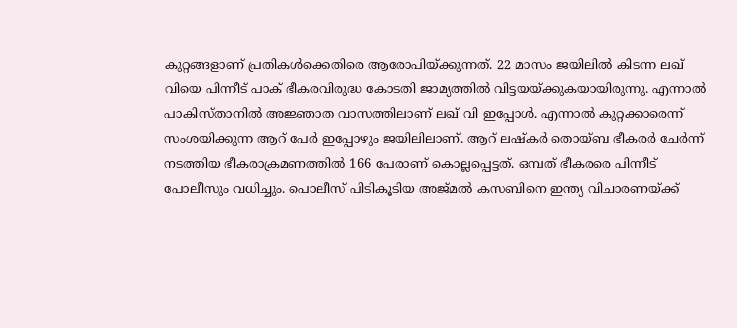കുറ്റങ്ങളാണ് പ്രതികള്‍ക്കെതിരെ ആരോപിയ്ക്കുന്നത്. 22 മാസം ജയിലില്‍ കിടന്ന ലഖ് വിയെ പിന്നീട് പാക് ഭീകരവിരുദ്ധ കോടതി ജാമ്യത്തില്‍ വിട്ടയയ്ക്കുകയായിരുന്നു. എന്നാല്‍ പാകിസ്താനില്‍ അജ്ഞാത വാസത്തിലാണ് ലഖ് വി ഇപ്പോള്‍. എന്നാല്‍ കുറ്റക്കാരെന്ന് സംശയിക്കുന്ന ആറ് പേര്‍ ഇപ്പോഴും ജയിലിലാണ്. ആറ് ലഷ്‌കര്‍ തൊയ്ബ ഭീകരര്‍ ചേര്‍ന്ന് നടത്തിയ ഭീകരാക്രമണത്തില്‍ 166 പേരാണ് കൊല്ലപ്പെട്ടത്. ഒമ്പത് ഭീകരരെ പിന്നീട് പോലീസും വധിച്ചും. പൊലീസ് പിടികൂടിയ അജ്മല്‍ കസബിനെ ഇന്ത്യ വിചാരണയ്ക്ക്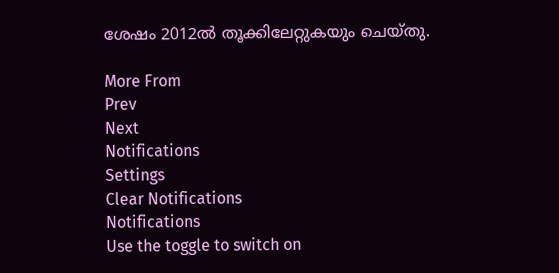ശേഷം 2012ല്‍ തൂക്കിലേറ്റുകയും ചെയ്തു.

More From
Prev
Next
Notifications
Settings
Clear Notifications
Notifications
Use the toggle to switch on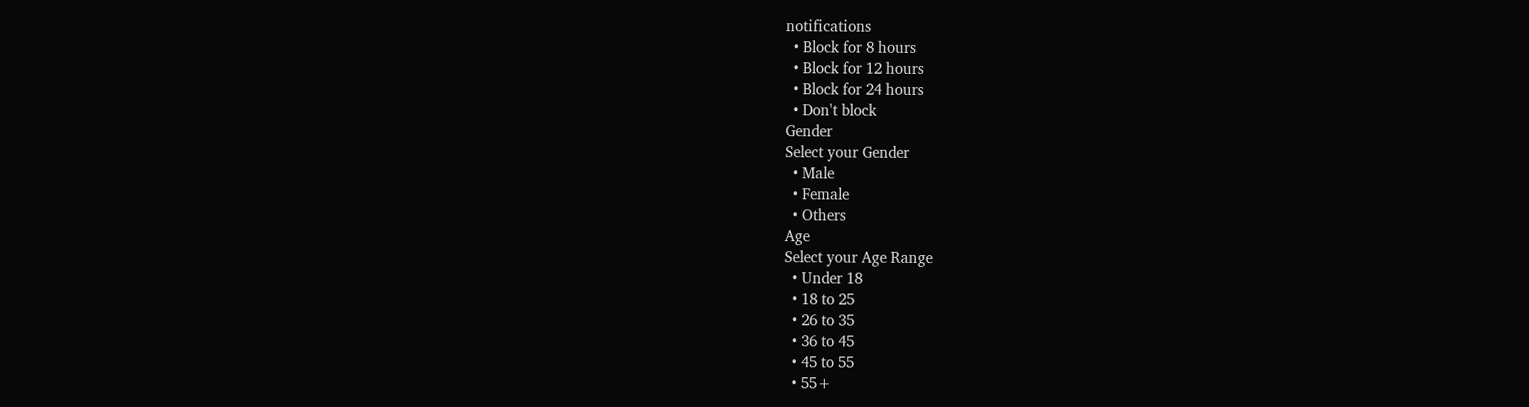notifications
  • Block for 8 hours
  • Block for 12 hours
  • Block for 24 hours
  • Don't block
Gender
Select your Gender
  • Male
  • Female
  • Others
Age
Select your Age Range
  • Under 18
  • 18 to 25
  • 26 to 35
  • 36 to 45
  • 45 to 55
  • 55+